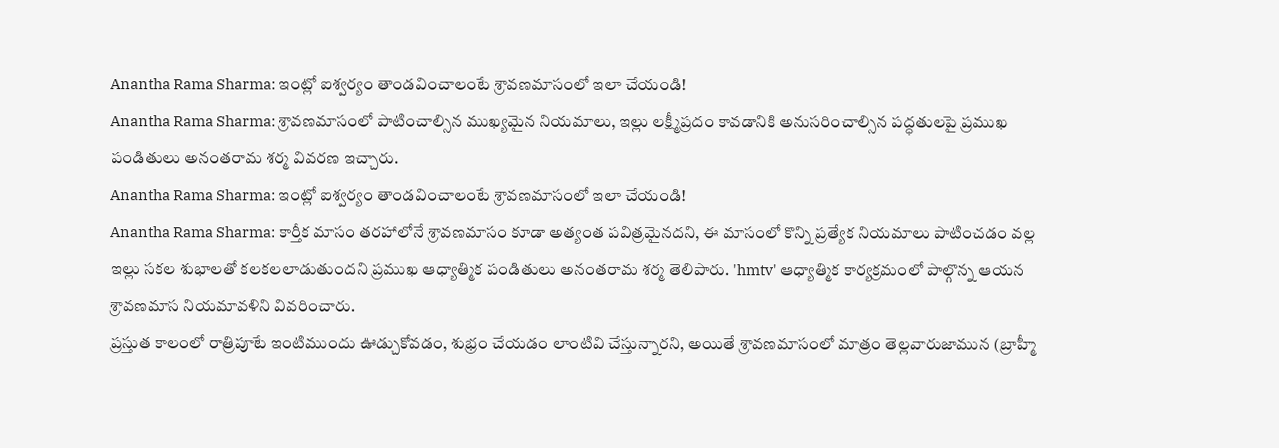Anantha Rama Sharma: ఇంట్లో ఐశ్వర్యం తాండవించాలంటే శ్రావణమాసంలో ఇలా చేయండి!
Anantha Rama Sharma: శ్రావణమాసంలో పాటించాల్సిన ముఖ్యమైన నియమాలు, ఇల్లు లక్ష్మీప్రదం కావడానికి అనుసరించాల్సిన పద్ధతులపై ప్రముఖ పండితులు అనంతరామ శర్మ వివరణ ఇచ్చారు.
Anantha Rama Sharma: ఇంట్లో ఐశ్వర్యం తాండవించాలంటే శ్రావణమాసంలో ఇలా చేయండి!
Anantha Rama Sharma: కార్తీక మాసం తరహాలోనే శ్రావణమాసం కూడా అత్యంత పవిత్రమైనదని, ఈ మాసంలో కొన్ని ప్రత్యేక నియమాలు పాటించడం వల్ల ఇల్లు సకల శుభాలతో కలకలలాడుతుందని ప్రముఖ ఆధ్యాత్మిక పండితులు అనంతరామ శర్మ తెలిపారు. 'hmtv' ఆధ్యాత్మిక కార్యక్రమంలో పాల్గొన్న ఆయన శ్రావణమాస నియమావళిని వివరించారు.
ప్రస్తుత కాలంలో రాత్రిపూటే ఇంటిముందు ఊడ్చుకోవడం, శుభ్రం చేయడం లాంటివి చేస్తున్నారని, అయితే శ్రావణమాసంలో మాత్రం తెల్లవారుజామున (బ్రాహ్మీ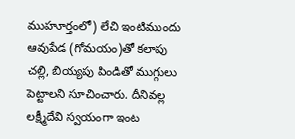ముహూర్తంలో) లేచి ఇంటిముందు ఆవుపేడ (గోమయం)తో కలాపు చల్లి, బియ్యపు పిండితో ముగ్గులు పెట్టాలని సూచించారు. దీనివల్ల లక్ష్మీదేవి స్వయంగా ఇంట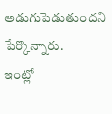అడుగుపెడుతుందని పేర్కొన్నారు.
ఇంట్లో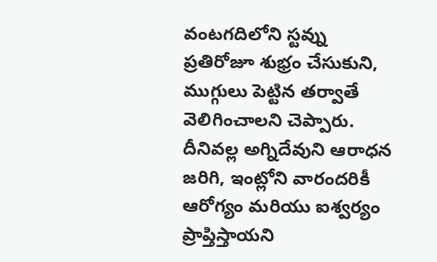వంటగదిలోని స్టవ్ను ప్రతిరోజూ శుభ్రం చేసుకుని, ముగ్గులు పెట్టిన తర్వాతే వెలిగించాలని చెప్పారు. దీనివల్ల అగ్నిదేవుని ఆరాధన జరిగి, ఇంట్లోని వారందరికీ ఆరోగ్యం మరియు ఐశ్వర్యం ప్రాప్తిస్తాయని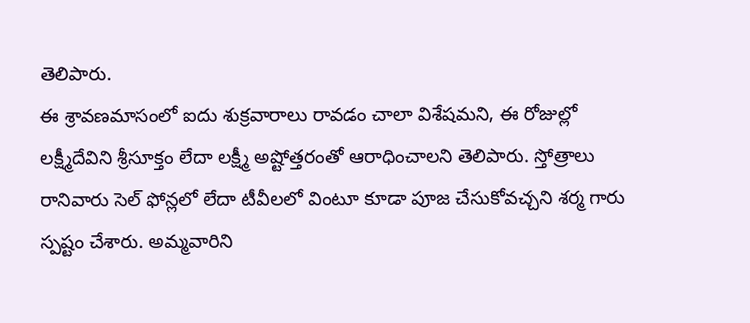తెలిపారు.
ఈ శ్రావణమాసంలో ఐదు శుక్రవారాలు రావడం చాలా విశేషమని, ఈ రోజుల్లో లక్ష్మీదేవిని శ్రీసూక్తం లేదా లక్ష్మీ అష్టోత్తరంతో ఆరాధించాలని తెలిపారు. స్తోత్రాలు రానివారు సెల్ ఫోన్లలో లేదా టీవీలలో వింటూ కూడా పూజ చేసుకోవచ్చని శర్మ గారు స్పష్టం చేశారు. అమ్మవారిని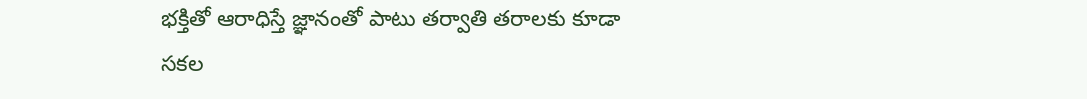భక్తితో ఆరాధిస్తే జ్ఞానంతో పాటు తర్వాతి తరాలకు కూడా సకల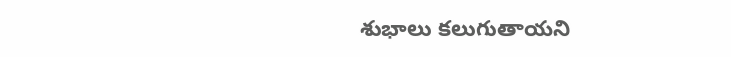శుభాలు కలుగుతాయని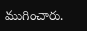ముగించారు.